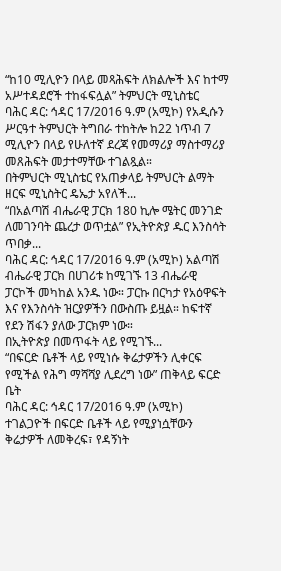“ከ10 ሚሊዮን በላይ መጻሕፍት ለክልሎች እና ከተማ አሥተዳደሮች ተከፋፍሏል” ትምህርት ሚኒስቴር
ባሕር ዳር: ኅዳር 17/2016 ዓ.ም (አሚኮ) የአዲሱን ሥርዓተ ትምህርት ትግበራ ተከትሎ ከ22 ነጥብ 7 ሚሊዮን በላይ የሁለተኛ ደረጃ የመማሪያ ማስተማሪያ መጸሕፍት መታተማቸው ተገልጿል።
በትምህርት ሚኒስቴር የአጠቃላይ ትምህርት ልማት ዘርፍ ሚኒስትር ዴኤታ አየለች...
“በአልጣሽ ብሔራዊ ፓርክ 180 ኪሎ ሜትር መንገድ ለመገንባት ጨረታ ወጥቷል” የኢትዮጵያ ዱር እንስሳት ጥበቃ...
ባሕር ዳር: ኅዳር 17/2016 ዓ.ም (አሚኮ) አልጣሽ ብሔራዊ ፓርክ በሀገሪቱ ከሚገኙ 13 ብሔራዊ ፓርኮች መካከል አንዱ ነው። ፓርኩ በርካታ የአዕዋፍት እና የእንስሳት ዝርያዎችን በውስጡ ይዟል። ከፍተኛ የደን ሽፋን ያለው ፓርክም ነው።
በኢትዮጵያ በመጥፋት ላይ የሚገኙ...
“በፍርድ ቤቶች ላይ የሚነሱ ቅሬታዎችን ሊቀርፍ የሚችል የሕግ ማሻሻያ ሊደረግ ነው” ጠቅላይ ፍርድ ቤት
ባሕር ዳር: ኅዳር 17/2016 ዓ.ም (አሚኮ) ተገልጋዮች በፍርድ ቤቶች ላይ የሚያነሷቸውን ቅሬታዎች ለመቅረፍ፣ የዳኝነት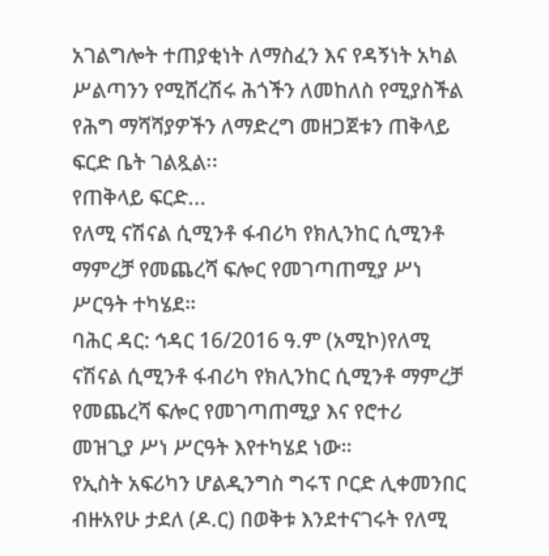አገልግሎት ተጠያቂነት ለማስፈን እና የዳኝነት አካል ሥልጣንን የሚሸረሽሩ ሕጎችን ለመከለስ የሚያስችል የሕግ ማሻሻያዎችን ለማድረግ መዘጋጀቱን ጠቅላይ ፍርድ ቤት ገልጿል፡፡
የጠቅላይ ፍርድ...
የለሚ ናሽናል ሲሚንቶ ፋብሪካ የክሊንከር ሲሚንቶ ማምረቻ የመጨረሻ ፍሎር የመገጣጠሚያ ሥነ ሥርዓት ተካሄደ።
ባሕር ዳር: ኅዳር 16/2016 ዓ.ም (አሚኮ)የለሚ ናሽናል ሲሚንቶ ፋብሪካ የክሊንከር ሲሚንቶ ማምረቻ የመጨረሻ ፍሎር የመገጣጠሚያ እና የሮተሪ መዝጊያ ሥነ ሥርዓት እየተካሄደ ነው።
የኢስት አፍሪካን ሆልዲንግስ ግሩፕ ቦርድ ሊቀመንበር ብዙአየሁ ታደለ (ዶ.ር) በወቅቱ እንደተናገሩት የለሚ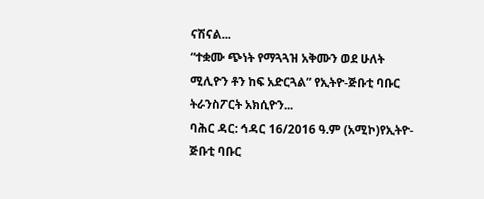ናሽናል...
“ተቋሙ ጭነት የማጓጓዝ አቅሙን ወደ ሁለት ሚሊዮን ቶን ከፍ አድርጓል” የኢትዮ-ጅቡቲ ባቡር ትራንስፖርት አክሲዮን...
ባሕር ዳር: ኅዳር 16/2016 ዓ.ም (አሚኮ)የኢትዮ-ጅቡቲ ባቡር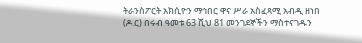ትራንስፖርት አክሲዮን ማኅበር ዋና ሥራ አስፈጻሚ አብዲ ዘነበ (ዶ.ር) በሩብ ዓመቱ 63 ሺህ 81 መንገደኞችን ማስተናገዱን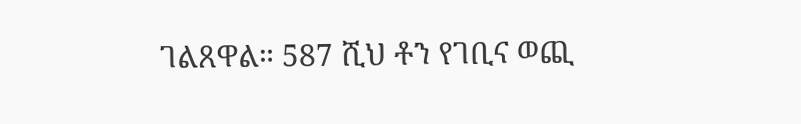ገልጸዋል። 587 ሺህ ቶን የገቢና ወጪ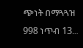ጭነት በማጓጓዝ 998 ነጥብ 13...